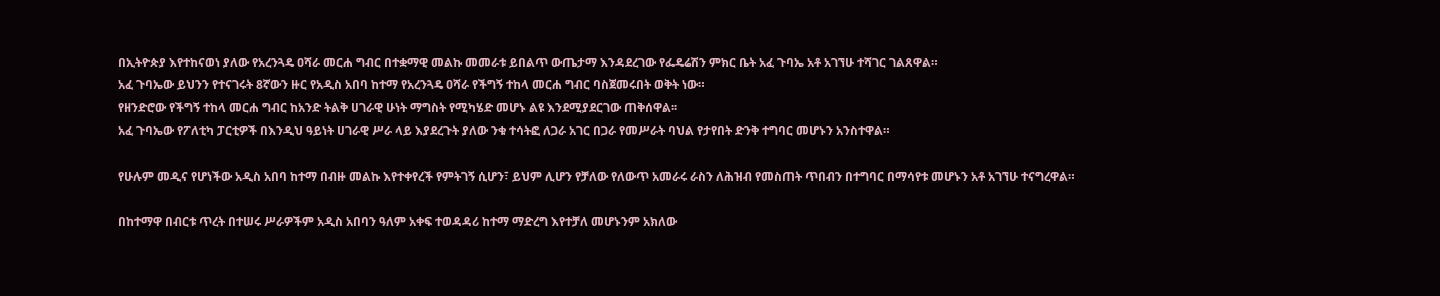በኢትዮጵያ እየተከናወነ ያለው የአረንጓዴ ዐሻራ መርሐ ግብር በተቋማዊ መልኩ መመራቱ ይበልጥ ውጤታማ እንዳደረገው የፌዴሬሽን ምክር ቤት አፈ ጉባኤ አቶ አገኘሁ ተሻገር ገልጸዋል።
አፈ ጉባኤው ይህንን የተናገሩት 8ኛውን ዙር የአዲስ አበባ ከተማ የአረንጓዴ ዐሻራ የችግኝ ተከላ መርሐ ግብር ባስጀመሩበት ወቅት ነው።
የዘንድሮው የችግኝ ተከላ መርሐ ግብር ከአንድ ትልቅ ሀገራዊ ሁነት ማግስት የሚካሄድ መሆኑ ልዩ እንደሚያደርገው ጠቅሰዋል፡፡
አፈ ጉባኤው የፖለቲካ ፓርቲዎች በእንዲህ ዓይነት ሀገራዊ ሥራ ላይ እያደረጉት ያለው ንቁ ተሳትፎ ለጋራ አገር በጋራ የመሥራት ባህል የታየበት ድንቅ ተግባር መሆኑን አንስተዋል።

የሁሉም መዲና የሆነችው አዲስ አበባ ከተማ በብዙ መልኩ እየተቀየረች የምትገኝ ሲሆን፣ ይህም ሊሆን የቻለው የለውጥ አመራሩ ራስን ለሕዝብ የመስጠት ጥበብን በተግባር በማሳየቱ መሆኑን አቶ አገኘሁ ተናግረዋል።

በከተማዋ በብርቱ ጥረት በተሠሩ ሥራዎችም አዲስ አበባን ዓለም አቀፍ ተወዳዳሪ ከተማ ማድረግ እየተቻለ መሆኑንም አክለው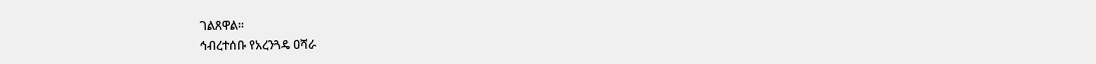ገልጸዋል።
ኅብረተሰቡ የአረንጓዴ ዐሻራ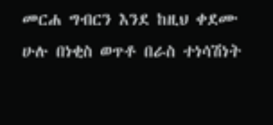መርሐ ግብርን እንደ ከዚህ ቀደሙ ሁሉ በነቂስ ወጥቶ በራስ ተነሳሽነት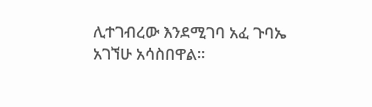ሊተገብረው እንደሚገባ አፈ ጉባኤ አገኘሁ አሳስበዋል።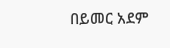በይመር አደም